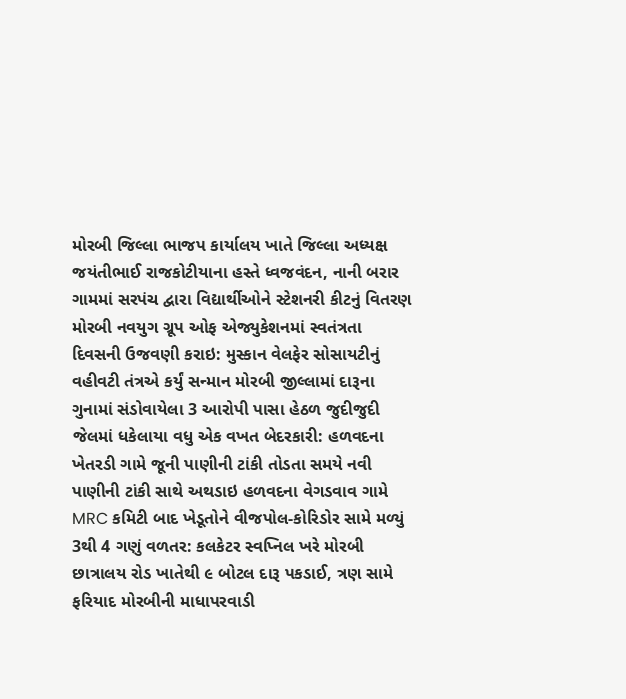મોરબી જિલ્લા ભાજપ કાર્યાલય ખાતે જિલ્લા અધ્યક્ષ જયંતીભાઈ રાજકોટીયાના હસ્તે ધ્વજવંદન, નાની બરાર ગામમાં સરપંચ દ્વારા વિદ્યાર્થીઓને સ્ટેશનરી કીટનું વિતરણ મોરબી નવયુગ ગ્રૂપ ઓફ એજ્યુકેશનમાં સ્વતંત્રતા દિવસની ઉજવણી કરાઇ: મુસ્કાન વેલફેર સોસાયટીનું વહીવટી તંત્રએ કર્યું સન્માન મોરબી જીલ્લામાં દારૂના ગુનામાં સંડોવાયેલા 3 આરોપી પાસા હેઠળ જુદીજુદી જેલમાં ધકેલાયા વધુ એક વખત બેદરકારી: હળવદના ખેતરડી ગામે જૂની પાણીની ટાંકી તોડતા સમયે નવી પાણીની ટાંકી સાથે અથડાઇ હળવદના વેગડવાવ ગામે MRC કમિટી બાદ ખેડૂતોને વીજપોલ-કોરિડોર સામે મળ્યું 3થી 4 ગણું વળતર: કલકેટર સ્વપ્નિલ ખરે મોરબી છાત્રાલય રોડ ખાતેથી ૯ બોટલ દારૂ પકડાઈ, ત્રણ સામે ફરિયાદ મોરબીની માધાપરવાડી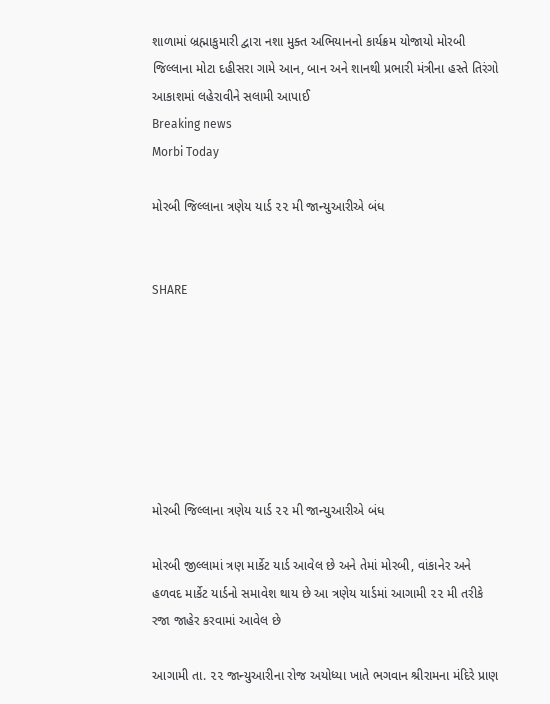શાળામાં બ્રહ્માકુમારી દ્વારા નશા મુક્ત અભિયાનનો કાર્યક્રમ યોજાયો મોરબી જિલ્લાના મોટા દહીસરા ગામે આન, બાન અને શાનથી પ્રભારી મંત્રીના હસ્તે તિરંગો આકાશમાં લહેરાવીને સલામી આપાઈ
Breaking news
Morbi Today

મોરબી જિલ્લાના ત્રણેય યાર્ડ ૨૨ મી જાન્યુઆરીએ બંધ


SHARE







મોરબી જિલ્લાના ત્રણેય યાર્ડ ૨૨ મી જાન્યુઆરીએ બંધ

મોરબી જીલ્લામાં ત્રણ માર્કેટ યાર્ડ આવેલ છે અને તેમાં મોરબી, વાંકાનેર અને હળવદ માર્કેટ યાર્ડનો સમાવેશ થાય છે આ ત્રણેય યાર્ડમાં આગામી ૨૨ મી તરીકે રજા જાહેર કરવામાં આવેલ છે

આગામી તા. ૨૨ જાન્યુઆરીના રોજ અયોધ્યા ખાતે ભગવાન શ્રીરામના મંદિરે પ્રાણ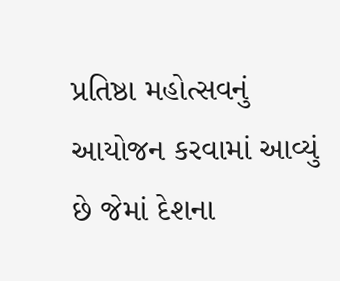પ્રતિષ્ઠા મહોત્સવનું આયોજન કરવામાં આવ્યું છે જેમાં દેશના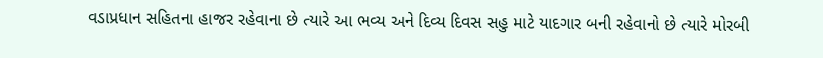વડાપ્રધાન સહિતના હાજર રહેવાના છે ત્યારે આ ભવ્ય અને દિવ્ય દિવસ સહુ માટે યાદગાર બની રહેવાનો છે ત્યારે મોરબી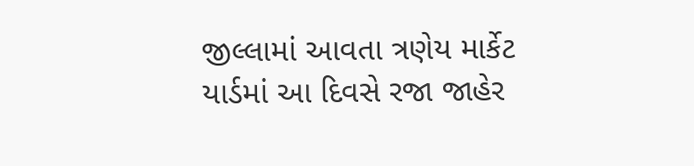જીલ્લામાં આવતા ત્રણેય માર્કેટ યાર્ડમાં આ દિવસે રજા જાહેર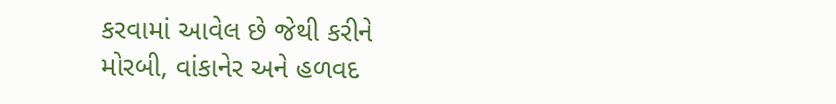કરવામાં આવેલ છે જેથી કરીને મોરબી, વાંકાનેર અને હળવદ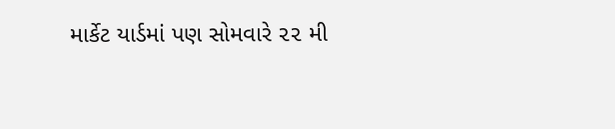માર્કેટ યાર્ડમાં પણ સોમવારે ૨૨ મી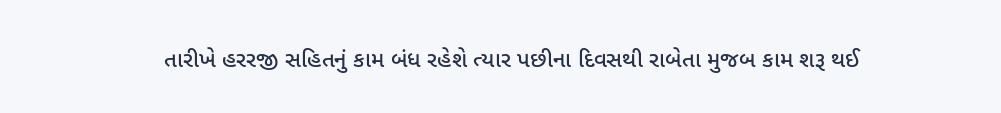તારીખે હરરજી સહિતનું કામ બંધ રહેશે ત્યાર પછીના દિવસથી રાબેતા મુજબ કામ શરૂ થઈ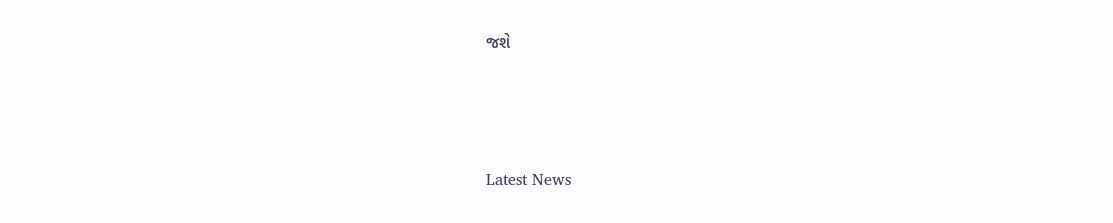જશે






Latest News